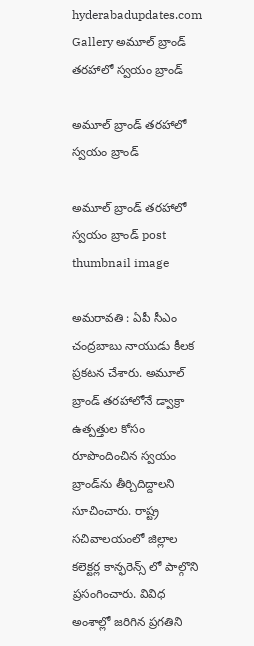hyderabadupdates.com Gallery అమూల్ బ్రాండ్ తరహాలో స్వయం బ్రాండ్

అమూల్ బ్రాండ్ తరహాలో స్వయం బ్రాండ్

అమూల్ బ్రాండ్ తరహాలో స్వయం బ్రాండ్ post thumbnail image

అమ‌రావ‌తి : ఏపీ సీఎం చంద్ర‌బాబు నాయుడు కీల‌క ప్ర‌క‌ట‌న చేశారు. అమూల్ బ్రాండ్ తరహాలోనే డ్వాక్రా ఉత్పత్తుల కోసం రూపొందించిన స్వయం బ్రాండ్‌ను తీర్చిదిద్దాలని సూచించారు. రాష్ట్ర సచివాలయంలో జిల్లాల కలెక్టర్ల కాన్ఫరెన్స్ లో పాల్గొని ప్ర‌సంగించారు. వివిధ అంశాల్లో జరిగిన ప్రగతిని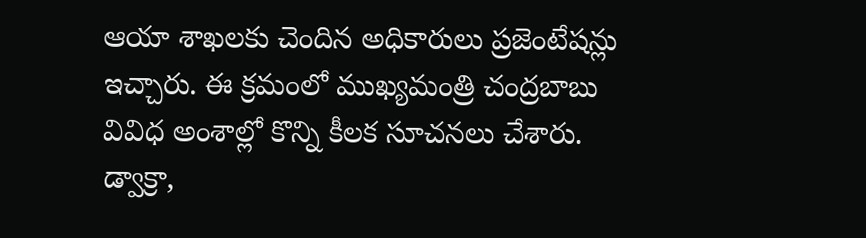ఆయా శాఖలకు చెందిన అధికారులు ప్రజెంటేషన్లు ఇచ్చారు. ఈ క్రమంలో ముఖ్యమంత్రి చంద్రబాబు వివిధ అంశాల్లో కొన్ని కీలక సూచనలు చేశారు. డ్వాక్రా,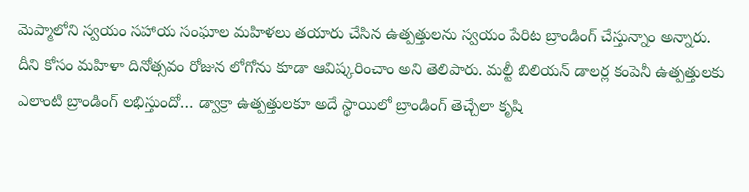మెప్మాలోని స్వయం సహాయ సంఘాల మహిళలు తయారు చేసిన ఉత్పత్తులను స్వయం పేరిట బ్రాండింగ్ చేస్తున్నాం అన్నారు. దీని కోసం మహిళా దినోత్సవం రోజున లోగోను కూడా ఆవిష్కరించాం అని తెలిపారు. మల్టీ బిలియన్ డాలర్ల కంపెనీ ఉత్పత్తులకు ఎలాంటి బ్రాండింగ్ లభిస్తుందో… డ్వాక్రా ఉత్పత్తులకూ అదే స్థాయిలో బ్రాండింగ్ తెచ్చేలా కృషి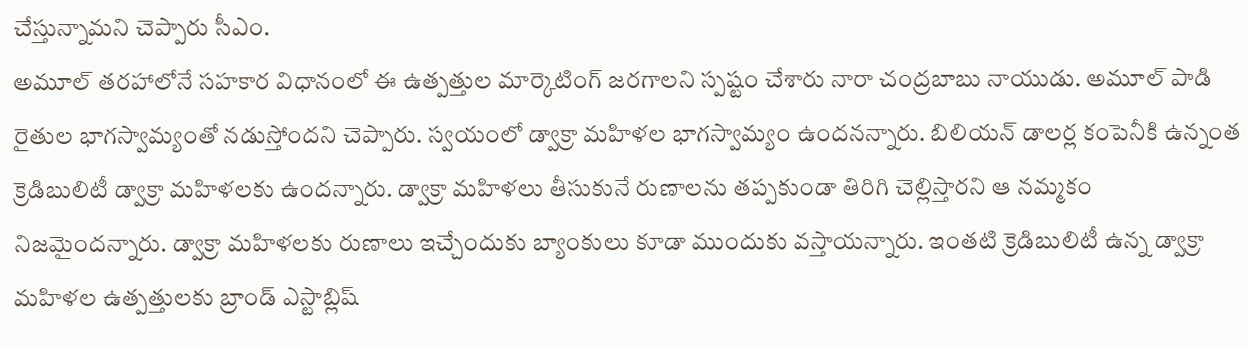చేస్తున్నామ‌ని చెప్పారు సీఎం.
అమూల్ తరహాలోనే సహకార విధానంలో ఈ ఉత్పత్తుల మార్కెటింగ్ జరగాలని స్ప‌ష్టం చేశారు నారా చంద్రబాబు నాయుడు. అమూల్ పాడి రైతుల భాగస్వామ్యంతో నడుస్తోందని చెప్పారు. స్వయంలో డ్వాక్రా మహిళల భాగస్వామ్యం ఉంద‌న‌న్నారు. బిలియన్ డాలర్ల కంపెనీకి ఉన్నంత క్రెడిబులిటీ డ్వాక్రా మహిళలకు ఉందన్నారు. డ్వాక్రా మహిళలు తీసుకునే రుణాలను తప్పకుండా తిరిగి చెల్లిస్తారని ఆ న‌మ్మ‌కం నిజ‌మైంద‌న్నారు. డ్వాక్రా మహిళలకు రుణాలు ఇచ్చేందుకు బ్యాంకులు కూడా ముందుకు వస్తాయన్నారు. ఇంతటి క్రెడిబులిటీ ఉన్న డ్వాక్రా మహిళల ఉత్పత్తులకు బ్రాండ్ ఎస్టాబ్లిష్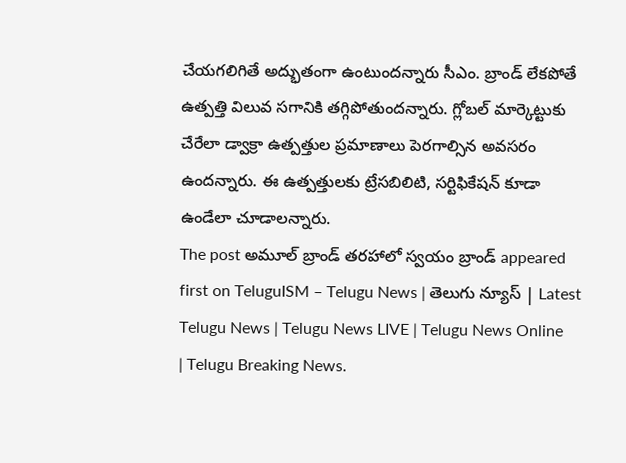చేయగలిగితే అద్భుతంగా ఉంటుందన్నారు సీఎం. బ్రాండ్ లేకపోతే ఉత్పత్తి విలువ సగానికి తగ్గిపోతుందన్నారు. గ్లోబల్ మార్కెట్టుకు చేరేలా డ్వాక్రా ఉత్పత్తుల ప్రమాణాలు పెరగాల్సిన అవ‌స‌రం ఉంద‌న్నారు. ఈ ఉత్పత్తులకు ట్రేసబిలిటి, సర్టిఫికేషన్ కూడా ఉండేలా చూడాలన్నారు.
The post అమూల్ బ్రాండ్ తరహాలో స్వయం బ్రాండ్ appeared first on TeluguISM – Telugu News | తెలుగు న్యూస్ | Latest Telugu News | Telugu News LIVE | Telugu News Online | Telugu Breaking News.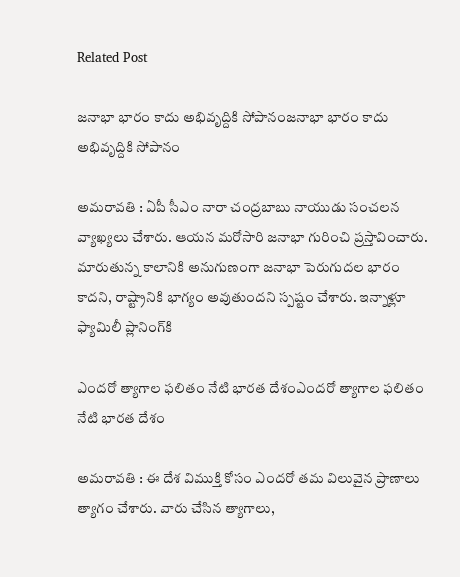Related Post

జ‌నాభా భారం కాదు అభివృద్దికి సోపానంజ‌నాభా భారం కాదు అభివృద్దికి సోపానం

అమరావతి : ఏపీ సీఎం నారా చంద్ర‌బాబు నాయుడు సంచ‌ల‌న వ్యాఖ్య‌లు చేశారు. ఆయ‌న మ‌రోసారి జ‌నాభా గురించి ప్ర‌స్తావించారు. మారుతున్న కాలానికి అనుగుణంగా జనాభా పెరుగుదల భారం కాదని, రాష్ట్రానికి భాగ్యం అవుతుందని స్ప‌ష్టం చేశారు. ఇన్నాళ్లూ ఫ్యామిలీ ప్లానింగ్‌కి

ఎంద‌రో త్యాగాల ఫ‌లితం నేటి భార‌త దేశంఎంద‌రో త్యాగాల ఫ‌లితం నేటి భార‌త దేశం

అమ‌రావ‌తి : ఈ దేశ విముక్తి కోసం ఎంద‌రో త‌మ విలువైన ప్రాణాలు త్యాగం చేశారు. వారు చేసిన త్యాగాలు,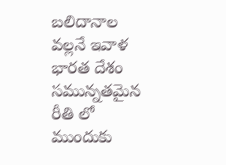బ‌లిదానాల వ‌ల్ల‌నే ఇవాళ భార‌త దేశం స‌మున్న‌త‌మైన రీతి లో ముందుకు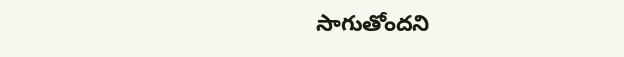సాగుతోంద‌ని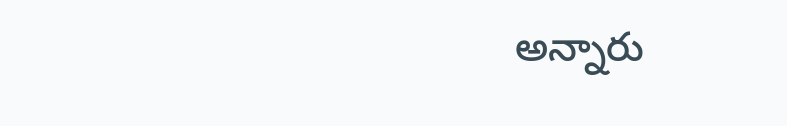అన్నారు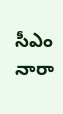సీఎం నారా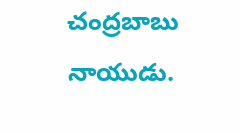చంద్ర‌బాబు నాయుడు.